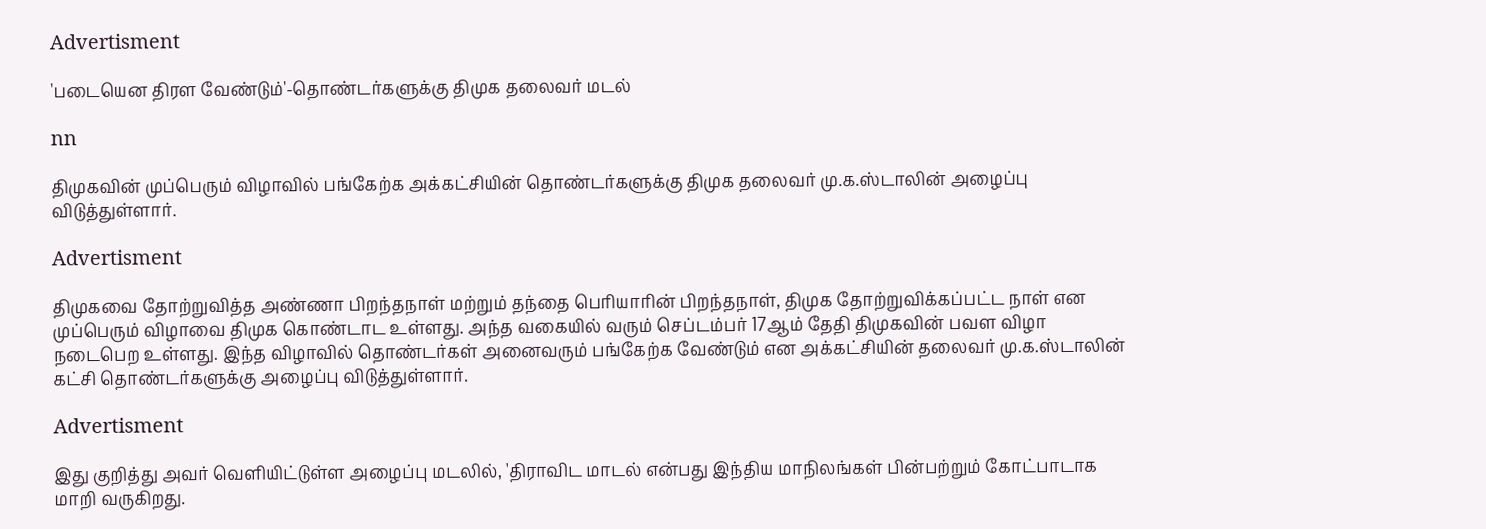Advertisment

'படையென திரள வேண்டும்'-தொண்டர்களுக்கு திமுக தலைவர் மடல்

nn

திமுகவின் முப்பெரும் விழாவில் பங்கேற்க அக்கட்சியின் தொண்டர்களுக்கு திமுக தலைவர் மு.க.ஸ்டாலின் அழைப்பு விடுத்துள்ளார்.

Advertisment

திமுகவை தோற்றுவித்த அண்ணா பிறந்தநாள் மற்றும் தந்தை பெரியாரின் பிறந்தநாள், திமுக தோற்றுவிக்கப்பட்ட நாள் என முப்பெரும் விழாவை திமுக கொண்டாட உள்ளது. அந்த வகையில் வரும் செப்டம்பர் 17ஆம் தேதி திமுகவின் பவள விழா நடைபெற உள்ளது. இந்த விழாவில் தொண்டர்கள் அனைவரும் பங்கேற்க வேண்டும் என அக்கட்சியின் தலைவர் மு.க.ஸ்டாலின் கட்சி தொண்டர்களுக்கு அழைப்பு விடுத்துள்ளார்.

Advertisment

இது குறித்து அவர் வெளியிட்டுள்ள அழைப்பு மடலில், 'திராவிட மாடல் என்பது இந்திய மாநிலங்கள் பின்பற்றும் கோட்பாடாக மாறி வருகிறது.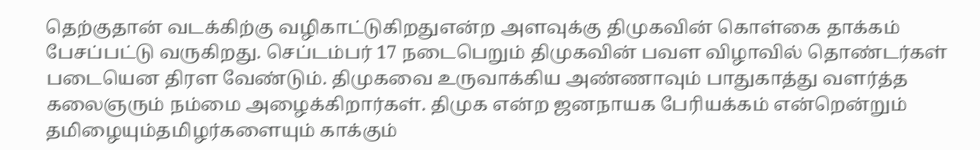தெற்குதான் வடக்கிற்கு வழிகாட்டுகிறதுஎன்ற அளவுக்கு திமுகவின் கொள்கை தாக்கம் பேசப்பட்டு வருகிறது. செப்டம்பர் 17 நடைபெறும் திமுகவின் பவள விழாவில் தொண்டர்கள் படையென திரள வேண்டும். திமுகவை உருவாக்கிய அண்ணாவும் பாதுகாத்து வளர்த்த கலைஞரும் நம்மை அழைக்கிறார்கள். திமுக என்ற ஜனநாயக பேரியக்கம் என்றென்றும் தமிழையும்தமிழர்களையும் காக்கும்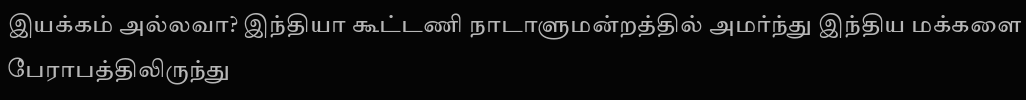இயக்கம் அல்லவா? இந்தியா கூட்டணி நாடாளுமன்றத்தில் அமர்ந்து இந்திய மக்களை பேராபத்திலிருந்து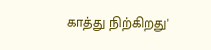காத்து நிற்கிறது'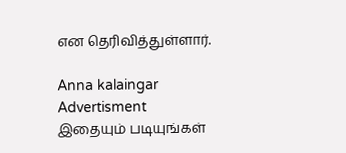என தெரிவித்துள்ளார்.

Anna kalaingar
Advertisment
இதையும் படியுங்கள்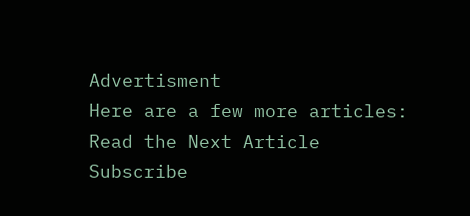Advertisment
Here are a few more articles:
Read the Next Article
Subscribe